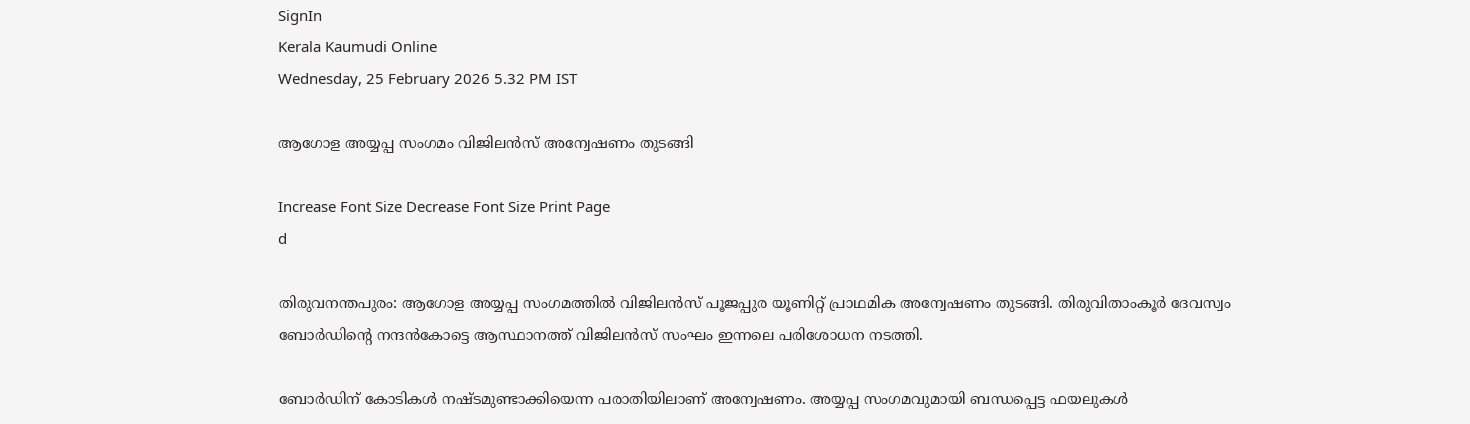SignIn
Kerala Kaumudi Online
Wednesday, 25 February 2026 5.32 PM IST

ആഗോള അയ്യപ്പ സംഗമം വിജിലൻസ് അന്വേഷണം തുടങ്ങി

Increase Font Size Decrease Font Size Print Page
d

തിരുവനന്തപുരം: ആഗോള അയ്യപ്പ സംഗമത്തിൽ വിജിലൻസ് പൂജപ്പുര യൂണിറ്റ് പ്രാഥമിക അന്വേഷണം തുടങ്ങി. തിരുവിതാംകൂർ ദേവസ്വം ബോർഡിന്റെ നന്ദൻകോട്ടെ ആസ്ഥാനത്ത് വിജിലൻസ് സംഘം ഇന്നലെ പരിശോധന നടത്തി.

ബോർഡിന് കോടികൾ നഷ്ടമുണ്ടാക്കിയെന്ന പരാതിയിലാണ് അന്വേഷണം. അയ്യപ്പ സംഗമവുമായി ബന്ധപ്പെട്ട ഫയലുകൾ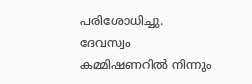പരിശോധിച്ചു. ദേവസ്വം കമ്മിഷണറിൽ നിന്നും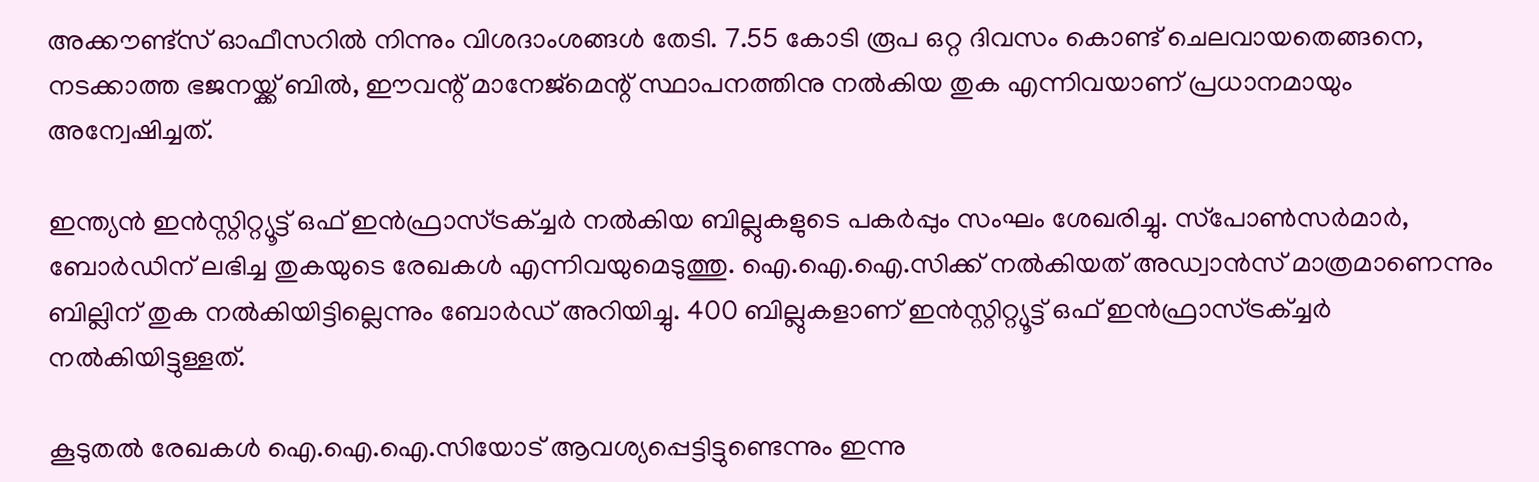അക്കൗണ്ട്സ് ഓഫീസറിൽ നിന്നും വിശദാംശങ്ങൾ തേടി. 7.55 കോടി രൂപ ഒറ്റ ദിവസം കൊണ്ട് ചെലവായതെങ്ങനെ, നടക്കാത്ത ഭജനയ്ക്ക് ബിൽ, ഈവന്റ് മാനേജ്‌മെന്റ് സ്ഥാപനത്തിനു നൽകിയ തുക എന്നിവയാണ് പ്രധാനമായും അന്വേഷിച്ചത്.

ഇന്ത്യൻ ഇൻസ്റ്റിറ്റ്യൂട്ട് ഒഫ് ഇൻഫ്രാസ്ട്രക്ച്ചർ നൽകിയ ബില്ലുകളുടെ പകർപ്പും സംഘം ശേഖരിച്ചു. സ്‌പോൺസർമാർ, ബോർഡിന് ലഭിച്ച തുകയുടെ രേഖകൾ എന്നിവയുമെടുത്തു. ഐ.ഐ.ഐ.സിക്ക് നൽകിയത് അഡ്വാൻസ് മാത്രമാണെന്നും ബില്ലിന് തുക നൽകിയിട്ടില്ലെന്നും ബോർഡ് അറിയിച്ചു. 400 ബില്ലുകളാണ് ഇൻസ്റ്റിറ്റ്യൂട്ട് ഒഫ് ഇൻഫ്രാസ്ട്രക്ച്ചർ നൽകിയിട്ടുള്ളത്.

കൂടുതൽ രേഖകൾ ഐ.ഐ.ഐ.സിയോട് ആവശ്യപ്പെട്ടിട്ടുണ്ടെന്നും ഇന്നു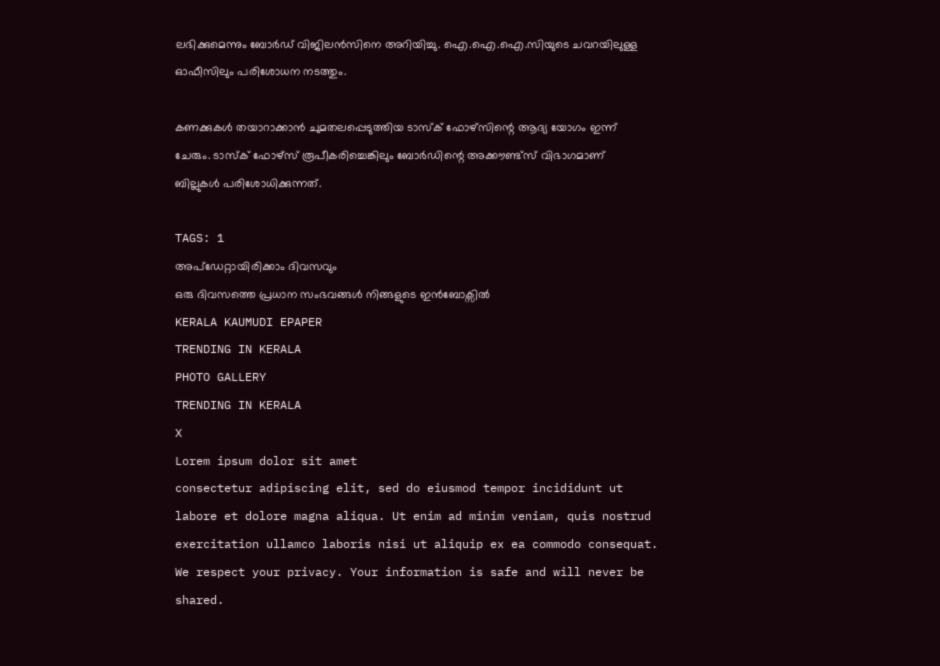ലഭിക്കുമെന്നും ബോർഡ് വിജിലൻസിനെ അറിയിച്ചു. ഐ.ഐ.ഐ.സിയുടെ ചവറയിലുള്ള ഓഫീസിലും പരിശോധന നടത്തും.

കണക്കുകൾ തയാറാക്കാൻ ചുമതലപ്പെടുത്തിയ ടാസ്‌ക് ഫോഴ്സിന്റെ ആദ്യ യോഗം ഇന്ന് ചേരും. ടാസ്‌ക് ഫോഴ്സ് രൂപീകരിച്ചെങ്കിലും ബോർഡിന്റെ അക്കൗണ്ട്സ് വിഭാഗമാണ് ബില്ലുകൾ പരിശോധിക്കുന്നത്.

TAGS: 1
അപ്ഡേറ്റായിരിക്കാം ദിവസവും
ഒരു ദിവസത്തെ പ്രധാന സംഭവങ്ങൾ നിങ്ങളുടെ ഇൻബോക്സിൽ
KERALA KAUMUDI EPAPER
TRENDING IN KERALA
PHOTO GALLERY
TRENDING IN KERALA
X
Lorem ipsum dolor sit amet
consectetur adipiscing elit, sed do eiusmod tempor incididunt ut labore et dolore magna aliqua. Ut enim ad minim veniam, quis nostrud exercitation ullamco laboris nisi ut aliquip ex ea commodo consequat.
We respect your privacy. Your information is safe and will never be shared.